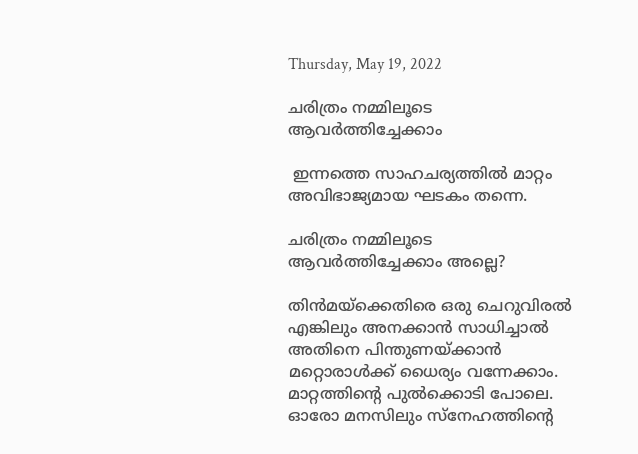Thursday, May 19, 2022

ചരിത്രം നമ്മിലൂടെ ആവർത്തിച്ചേക്കാം

 ഇന്നത്തെ സാഹചര്യത്തിൽ മാറ്റം അവിഭാജ്യമായ ഘടകം തന്നെ.

ചരിത്രം നമ്മിലൂടെ ആവർത്തിച്ചേക്കാം അല്ലെ?

തിൻമയ്‌ക്കെതിരെ ഒരു ചെറുവിരൽ എങ്കിലും അനക്കാൻ സാധിച്ചാൽ അതിനെ പിന്തുണയ്ക്കാൻ മറ്റൊരാൾക്ക് ധൈര്യം വന്നേക്കാം.  മാറ്റത്തിന്റെ പുൽക്കൊടി പോലെ.  ഓരോ മനസിലും സ്നേഹത്തിന്റെ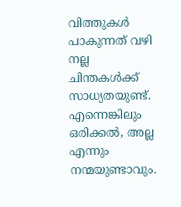വിത്തുകൾ പാകുന്നത് വഴി നല്ല ചിന്തകൾക്ക് സാധ്യതയുണ്ട്.  എന്നെങ്കിലും ഒരിക്കൽ, അല്ല എന്നും നന്മയുണ്ടാവും.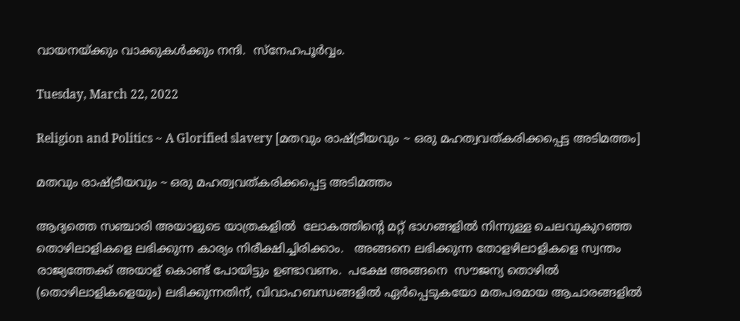വായനയ്ക്കും വാക്കുകൾക്കും നന്ദി.  സ്നേഹപൂർവ്വം.

Tuesday, March 22, 2022

Religion and Politics ~ A Glorified slavery [മതവും രാഷ്ട്രീയവും ~ ഒരു മഹത്വവത്കരിക്കപ്പെട്ട അടിമത്തം]

മതവും രാഷ്ട്രീയവും ~ ഒരു മഹത്വവത്കരിക്കപ്പെട്ട അടിമത്തം

ആദ്യത്തെ സഞ്ചാരി അയാളുടെ യാത്രകളിൽ  ലോകത്തിന്റെ മറ്റ് ഭാഗങ്ങളിൽ നിന്നുള്ള ചെലവുകുറഞ്ഞ തൊഴിലാളികളെ ലഭിക്കുന്ന കാര്യം നിരീക്ഷിച്ചിരിക്കാം.   അങ്ങനെ ലഭിക്കുന്ന തോളഴിലാളികളെ സ്വന്തം രാജ്യത്തേക്ക് അയാള് കൊണ്ട് പോയിട്ടും ഉണ്ടാവണം.  പക്ഷേ അങ്ങനെ  സൗജന്യ തൊഴിൽ  (തൊഴിലാളികളെയും) ലഭിക്കുന്നതിന്, വിവാഹബന്ധങ്ങളിൽ ഏർപ്പെടുകയോ മതപരമായ ആചാരങ്ങളിൽ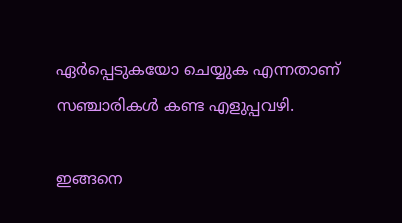ഏർപ്പെടുകയോ ചെയ്യുക എന്നതാണ് സഞ്ചാരികൾ കണ്ട എളുപ്പവഴി.

ഇങ്ങനെ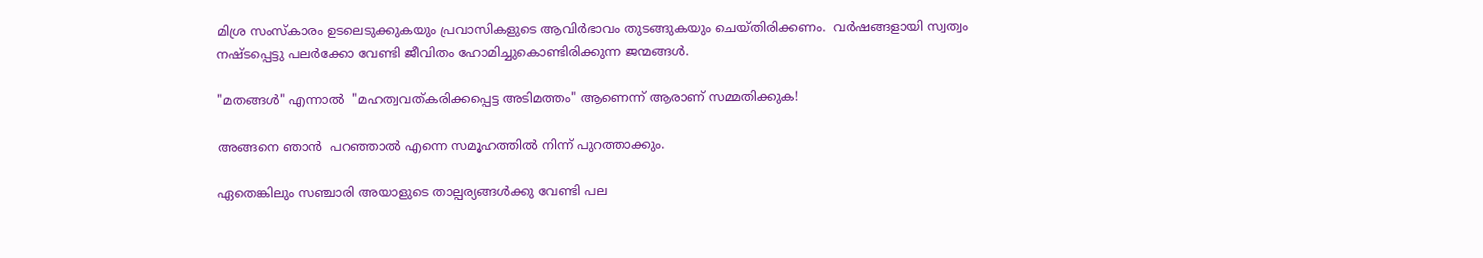മിശ്ര സംസ്കാരം ഉടലെടുക്കുകയും പ്രവാസികളുടെ ആവിർഭാവം തുടങ്ങുകയും ചെയ്തിരിക്കണം.  വർഷങ്ങളായി സ്വത്വം നഷ്ടപ്പെട്ടു പലർക്കോ വേണ്ടി ജീവിതം ഹോമിച്ചുകൊണ്ടിരിക്കുന്ന ജന്മങ്ങൾ.

"മതങ്ങൾ" എന്നാൽ  "മഹത്വവത്കരിക്കപ്പെട്ട അടിമത്തം" ആണെന്ന് ആരാണ് സമ്മതിക്കുക!

അങ്ങനെ ഞാൻ  പറഞ്ഞാൽ എന്നെ സമൂഹത്തിൽ നിന്ന് പുറത്താക്കും.

ഏതെങ്കിലും സഞ്ചാരി അയാളുടെ താല്പര്യങ്ങൾക്കു വേണ്ടി പല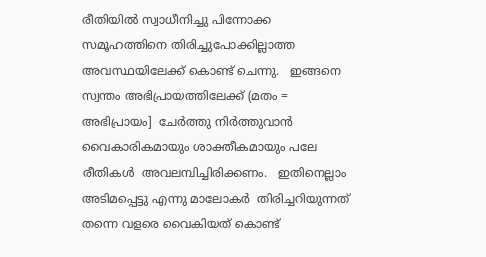രീതിയിൽ സ്വാധീനിച്ചു പിന്നോക്ക സമൂഹത്തിനെ തിരിച്ചുപോക്കില്ലാത്ത അവസ്ഥയിലേക്ക് കൊണ്ട് ചെന്നു.   ഇങ്ങനെ സ്വന്തം അഭിപ്രായത്തിലേക്ക് (മതം = അഭിപ്രായം]  ചേർത്തു നിർത്തുവാൻ വൈകാരികമായും ശാക്തീകമായും പലേ രീതികൾ  അവലമ്പിച്ചിരിക്കണം.   ഇതിനെല്ലാം  അടിമപ്പെട്ടു എന്നു മാലോകർ  തിരിച്ചറിയുന്നത് തന്നെ വളരെ വൈകിയത് കൊണ്ട്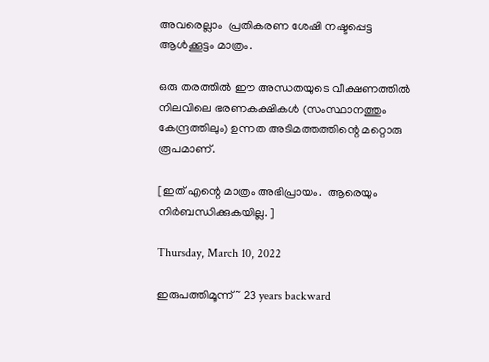അവരെല്ലാം  പ്രതികരണ ശേഷി നഷ്ടപ്പെട്ട ആൾക്കൂട്ടം മാത്രം.

ഒരു തരത്തിൽ ഈ അന്ധതയുടെ വീക്ഷണത്തിൽ നിലവിലെ ഭരണകക്ഷികൾ (സംസ്ഥാനത്തും കേന്ദ്രത്തിലും) ഉന്നത അടിമത്തത്തിന്റെ മറ്റൊരു രൂപമാണ്.

[ഇത് എന്റെ മാത്രം അഭിപ്രായം.  ആരെയും നിർബന്ധിക്കുകയില്ല. ]

Thursday, March 10, 2022

ഇരുപത്തിമൂന്ന് ~ 23 years backward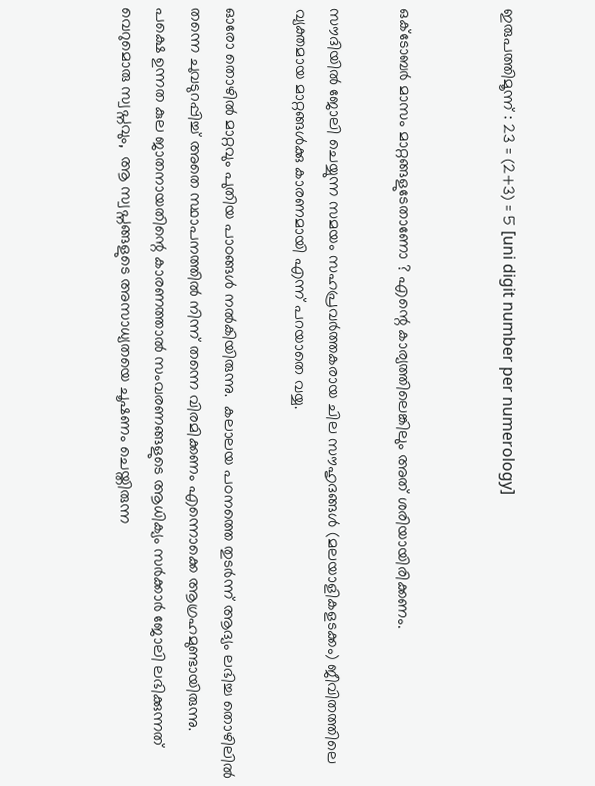ഇരുപത്തിമൂന്ന് : 23 = (2+3) = 5 [uni digit number per numerology]


ഒക്ടോബർ മാസം മാറ്റങ്ങളുടേതാണോ ? എന്റെ കാര്യത്തിലെങ്കിലും അത് ശരിയായിരിക്കണം.

സൗദിയിൽ ജോലി ചെയ്യുന്ന സമയം സഹപ്രവർത്തകരായ ചില സൗഹൃദങ്ങൾ (മലയാളികളടക്കം) ജീവിതത്തിലെ വ്യക്തമായ മാറ്റങ്ങൾക്കു കാരണമായി എന്ന് പറയാതെ വയ്യ.

ഓരോ തൊഴിൽ മാറ്റവും പുതിയ പാഠങ്ങൾ നൽകിയിരുന്നു.  കലാലയ പഠനത്തെ തുടർന്ന് ആദ്യം ലഭിച്ച തൊഴിലിൽ തന്നെ ചുവടുറപ്പിച്ച് അതെ സ്ഥാപനത്തിൽ നിന്ന് തന്നെ വിരമിക്കണം എന്നൊക്കെ ആഗ്രഹമുണ്ടായിരുന്നു.   പക്ഷെ ഉന്നത കുല ജാതനായതിന്റെ കാരണത്താൽ സംവരണങ്ങളുടെ ആധിക്യം സർക്കാർ ജോലി ലഭിക്കുന്നത് വെറുമൊരു സ്വപ്നവും,  ആ സ്വപ്നങ്ങളുടെ അസാധ്യതയെ ചൂഷണം ചെയ്തിരുന്ന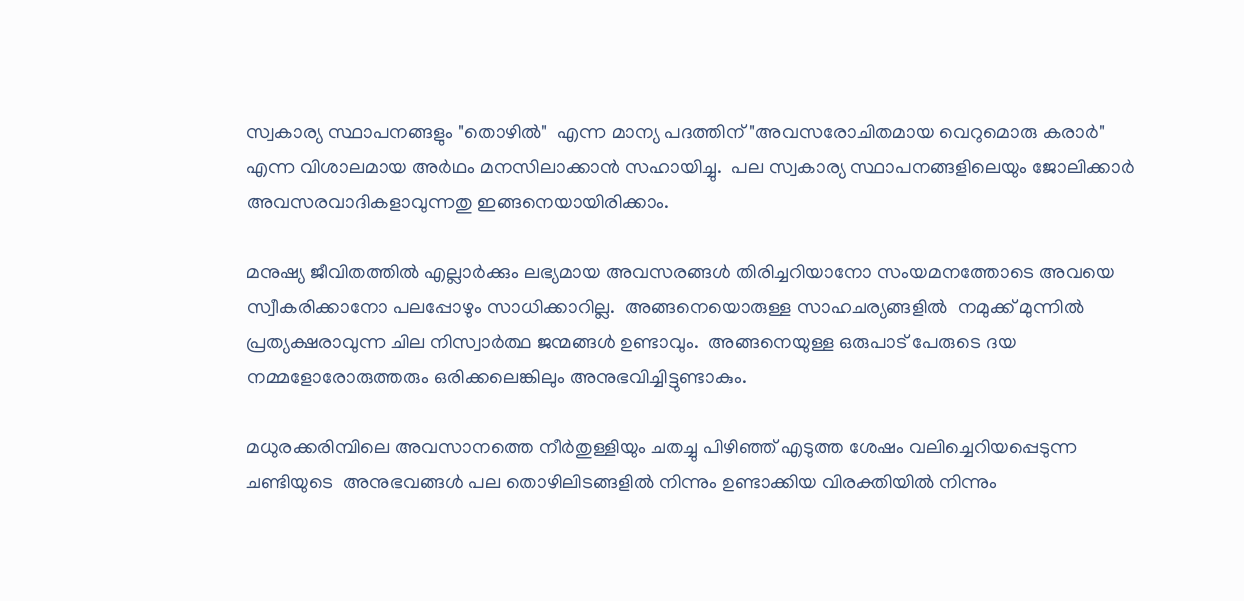സ്വകാര്യ സ്ഥാപനങ്ങളും "തൊഴിൽ"  എന്ന മാന്യ പദത്തിന് "അവസരോചിതമായ വെറുമൊരു കരാർ" എന്ന വിശാലമായ അർഥം മനസിലാക്കാൻ സഹായിച്ചു.  പല സ്വകാര്യ സ്ഥാപനങ്ങളിലെയും ജോലിക്കാർ അവസരവാദികളാവുന്നതു ഇങ്ങനെയായിരിക്കാം.

മനുഷ്യ ജീവിതത്തിൽ എല്ലാർക്കും ലഭ്യമായ അവസരങ്ങൾ തിരിച്ചറിയാനോ സംയമനത്തോടെ അവയെ സ്വീകരിക്കാനോ പലപ്പോഴും സാധിക്കാറില്ല.  അങ്ങനെയൊരുള്ള സാഹചര്യങ്ങളിൽ  നമുക്ക് മുന്നിൽ പ്രത്യക്ഷരാവുന്ന ചില നിസ്വാർത്ഥ ജന്മങ്ങൾ ഉണ്ടാവും.  അങ്ങനെയുള്ള ഒരുപാട് പേരുടെ ദയ നമ്മളോരോരുത്തരും ഒരിക്കലെങ്കിലും അനുഭവിച്ചിട്ടുണ്ടാകും.

മധുരക്കരിമ്പിലെ അവസാനത്തെ നീർതുള്ളിയും ചതച്ചു പിഴിഞ്ഞ് എടുത്ത ശേഷം വലിച്ചെറിയപ്പെടുന്ന ചണ്ടിയുടെ  അനുഭവങ്ങൾ പല തൊഴിലിടങ്ങളിൽ നിന്നും ഉണ്ടാക്കിയ വിരക്തിയിൽ നിന്നും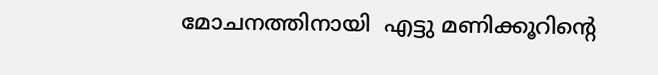മോചനത്തിനായി  എട്ടു മണിക്കൂറിന്റെ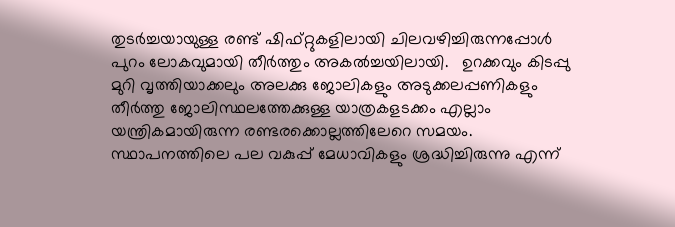തുടർച്ചയായുള്ള രണ്ട് ഷിഫ്റ്റുകളിലായി ചിലവഴിച്ചിരുന്നപ്പോൾ പുറം ലോകവുമായി തീർത്തും അകൽച്ചയിലായി.   ഉറക്കവും കിടപ്പു മുറി വൃത്തിയാക്കലും അലക്കു ജോലികളും അടുക്കലപ്പണികളും തീർത്തു ജോലിസ്ഥലത്തേക്കുള്ള യാത്രകളടക്കം എല്ലാം യന്ത്രികമായിരുന്ന രണ്ടരക്കൊല്ലത്തിലേറെ സമയം.  സ്ഥാപനത്തിലെ പല വകുപ്പ് മേധാവികളും ശ്രദ്ധിച്ചിരുന്നു എന്ന്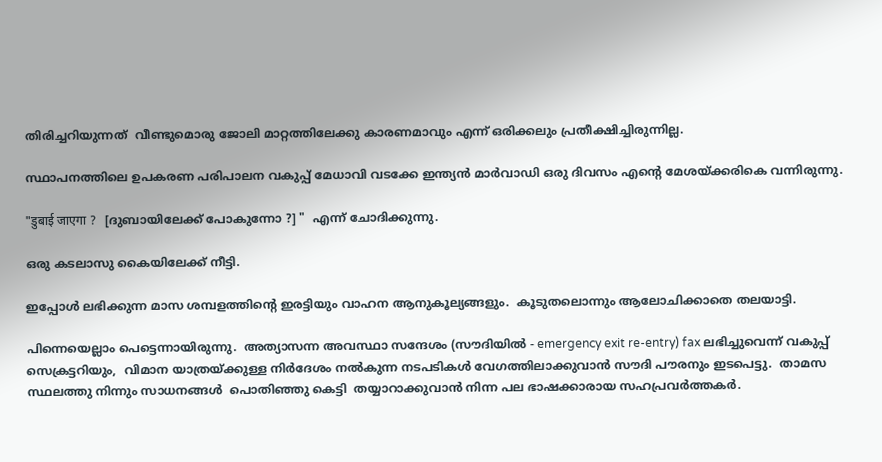തിരിച്ചറിയുന്നത്  വീണ്ടുമൊരു ജോലി മാറ്റത്തിലേക്കു കാരണമാവും എന്ന് ഒരിക്കലും പ്രതീക്ഷിച്ചിരുന്നില്ല.

സ്ഥാപനത്തിലെ ഉപകരണ പരിപാലന വകുപ്പ് മേധാവി വടക്കേ ഇന്ത്യൻ മാർവാഡി ഒരു ദിവസം എന്റെ മേശയ്ക്കരികെ വന്നിരുന്നു.

"डुबाई जाएगा ?   [ദുബായിലേക്ക് പോകുന്നോ ?] "  എന്ന് ചോദിക്കുന്നു.

ഒരു കടലാസു കൈയിലേക്ക് നീട്ടി.

ഇപ്പോൾ ലഭിക്കുന്ന മാസ ശമ്പളത്തിന്റെ ഇരട്ടിയും വാഹന ആനുകൂല്യങ്ങളും.  കൂടുതലൊന്നും ആലോചിക്കാതെ തലയാട്ടി.

പിന്നെയെല്ലാം പെട്ടെന്നായിരുന്നു.  അത്യാസന്ന അവസ്ഥാ സന്ദേശം (സൗദിയിൽ - emergency exit re-entry) fax ലഭിച്ചുവെന്ന് വകുപ്പ് സെക്രട്ടറിയും,  വിമാന യാത്രയ്ക്കുള്ള നിർദേശം നൽകുന്ന നടപടികൾ വേഗത്തിലാക്കുവാൻ സൗദി പൗരനും ഇടപെട്ടു.  താമസ സ്ഥലത്തു നിന്നും സാധനങ്ങൾ  പൊതിഞ്ഞു കെട്ടി  തയ്യാറാക്കുവാൻ നിന്ന പല ഭാഷക്കാരായ സഹപ്രവർത്തകർ.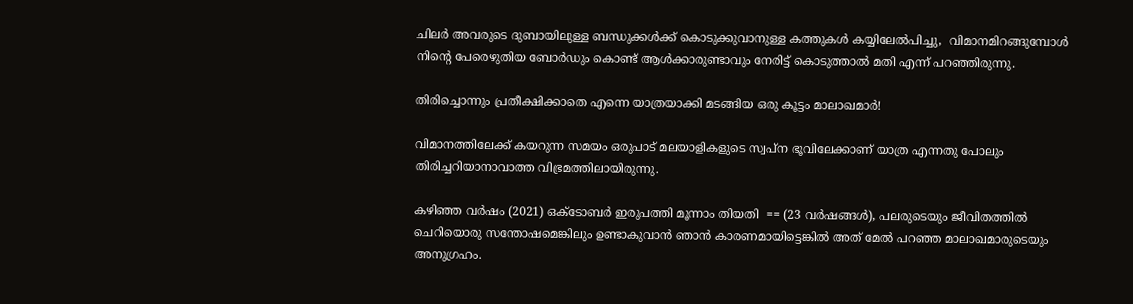ചിലർ അവരുടെ ദുബായിലുള്ള ബന്ധുക്കൾക്ക് കൊടുക്കുവാനുള്ള കത്തുകൾ കയ്യിലേൽപിച്ചു,  വിമാനമിറങ്ങുമ്പോൾ  നിന്റെ പേരെഴുതിയ ബോർഡും കൊണ്ട് ആൾക്കാരുണ്ടാവും നേരിട്ട് കൊടുത്താൽ മതി എന്ന് പറഞ്ഞിരുന്നു.

തിരിച്ചൊന്നും പ്രതീക്ഷിക്കാതെ എന്നെ യാത്രയാക്കി മടങ്ങിയ ഒരു കൂട്ടം മാലാഖമാർ!

വിമാനത്തിലേക്ക് കയറുന്ന സമയം ഒരുപാട് മലയാളികളുടെ സ്വപ്ന ഭൂവിലേക്കാണ് യാത്ര എന്നതു പോലും തിരിച്ചറിയാനാവാത്ത വിഭ്രമത്തിലായിരുന്നു.

കഴിഞ്ഞ വർഷം (2021) ഒക്ടോബർ ഇരുപത്തി മൂന്നാം തിയതി  == (23 വർഷങ്ങൾ), പലരുടെയും ജീവിതത്തിൽ ചെറിയൊരു സന്തോഷമെങ്കിലും ഉണ്ടാകുവാൻ ഞാൻ കാരണമായിട്ടെങ്കിൽ അത് മേൽ പറഞ്ഞ മാലാഖമാരുടെയും അനുഗ്രഹം.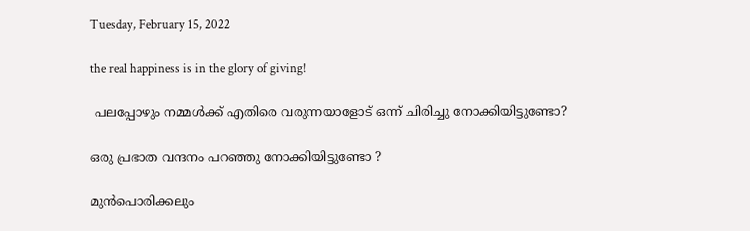Tuesday, February 15, 2022

the real happiness is in the glory of giving!

 പലപ്പോഴും നമ്മൾക്ക് എതിരെ വരുന്നയാളോട് ഒന്ന് ചിരിച്ചു നോക്കിയിട്ടുണ്ടോ?

ഒരു പ്രഭാത വന്ദനം പറഞ്ഞു നോക്കിയിട്ടുണ്ടോ ?

മുൻപൊരിക്കലും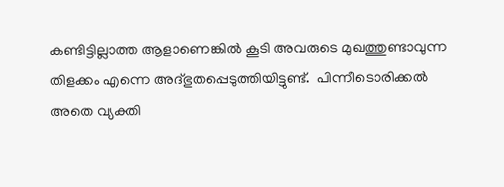കണ്ടിട്ടില്ലാത്ത ആളാണെങ്കിൽ കൂടി അവരുടെ മുഖത്തുണ്ടാവുന്ന തിളക്കം എന്നെ അദ്‌ഭുതപ്പെടുത്തിയിട്ടുണ്ട്.  പിന്നീടൊരിക്കൽ അതെ വ്യക്തി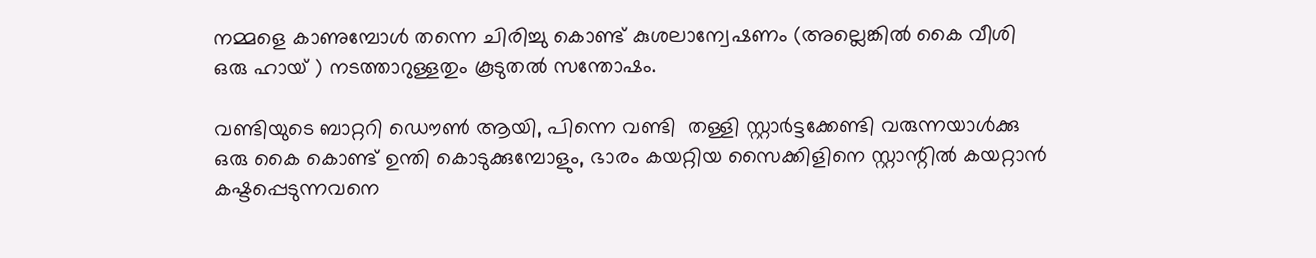നമ്മളെ കാണുമ്പോൾ തന്നെ ചിരിച്ചു കൊണ്ട് കുശലാന്വേഷണം (അല്ലെങ്കിൽ കൈ വീശി ഒരു ഹായ് ) നടത്താറുള്ളതും കൂടുതൽ സന്തോഷം.

വണ്ടിയുടെ ബാറ്ററി ഡൌൺ ആയി, പിന്നെ വണ്ടി  തള്ളി സ്റ്റാർട്ടക്കേണ്ടി വരുന്നയാൾക്കു ഒരു കൈ കൊണ്ട് ഉന്തി കൊടുക്കുമ്പോളും, ഭാരം കയറ്റിയ സൈക്കിളിനെ സ്റ്റാന്റിൽ കയറ്റാൻ കഷ്ടപ്പെടുന്നവനെ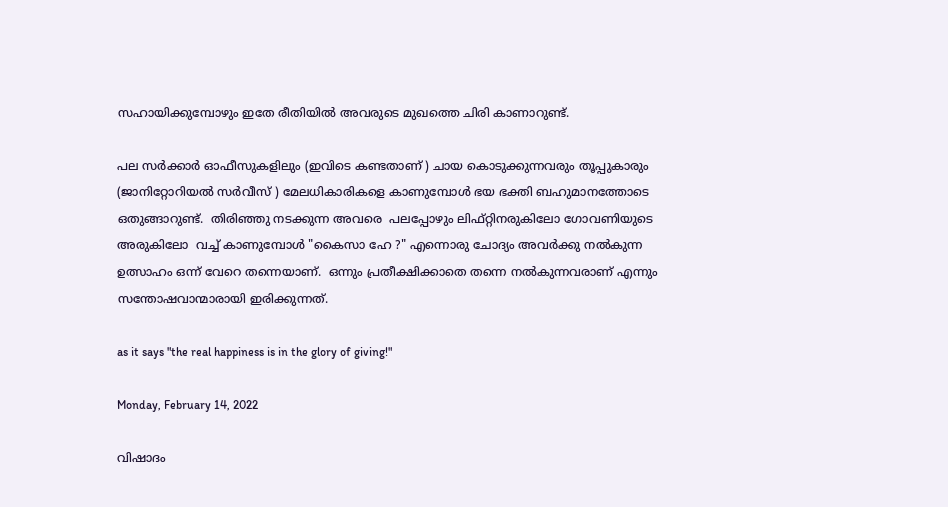സഹായിക്കുമ്പോഴും ഇതേ രീതിയിൽ അവരുടെ മുഖത്തെ ചിരി കാണാറുണ്ട്.

പല സർക്കാർ ഓഫീസുകളിലും (ഇവിടെ കണ്ടതാണ് ) ചായ കൊടുക്കുന്നവരും തൂപ്പുകാരും (ജാനിറ്റോറിയൽ സർവീസ് ) മേലധികാരികളെ കാണുമ്പോൾ ഭയ ഭക്തി ബഹുമാനത്തോടെ ഒതുങ്ങാറുണ്ട്.  തിരിഞ്ഞു നടക്കുന്ന അവരെ  പലപ്പോഴും ലിഫ്റ്റിനരുകിലോ ഗോവണിയുടെ അരുകിലോ  വച്ച് കാണുമ്പോൾ "കൈസാ ഹേ ?" എന്നൊരു ചോദ്യം അവർക്കു നൽകുന്ന ഉത്സാഹം ഒന്ന് വേറെ തന്നെയാണ്.  ഒന്നും പ്രതീക്ഷിക്കാതെ തന്നെ നൽകുന്നവരാണ് എന്നും സന്തോഷവാന്മാരായി ഇരിക്കുന്നത്.

as it says "the real happiness is in the glory of giving!"

Monday, February 14, 2022

വിഷാദം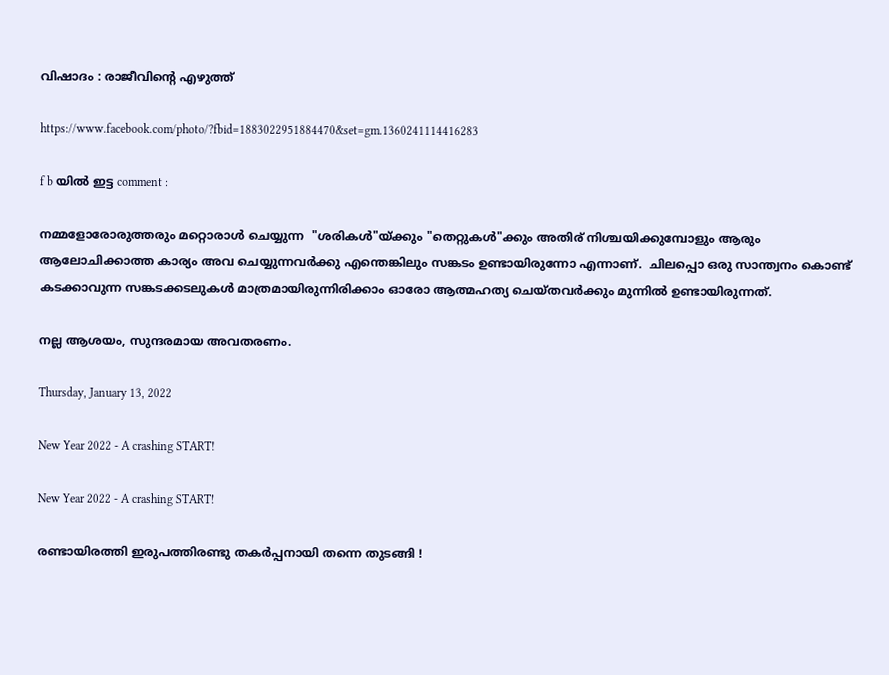വിഷാദം : രാജീവിന്റെ എഴുത്ത്

https://www.facebook.com/photo/?fbid=1883022951884470&set=gm.1360241114416283

f b യിൽ ഇട്ട comment :

നമ്മളോരോരുത്തരും മറ്റൊരാൾ ചെയ്യുന്ന  "ശരികൾ"യ്ക്കും "തെറ്റുകൾ"ക്കും അതിര് നിശ്ചയിക്കുമ്പോളും ആരും ആലോചിക്കാത്ത കാര്യം അവ ചെയ്യുന്നവർക്കു എന്തെങ്കിലും സങ്കടം ഉണ്ടായിരുന്നോ എന്നാണ്.  ചിലപ്പൊ ഒരു സാന്ത്വനം കൊണ്ട് കടക്കാവുന്ന സങ്കടക്കടലുകൾ മാത്രമായിരുന്നിരിക്കാം ഓരോ ആത്മഹത്യ ചെയ്തവർക്കും മുന്നിൽ ഉണ്ടായിരുന്നത്.

നല്ല ആശയം, സുന്ദരമായ അവതരണം.

Thursday, January 13, 2022

New Year 2022 - A crashing START!

New Year 2022 - A crashing START!

രണ്ടായിരത്തി ഇരുപത്തിരണ്ടു തകർപ്പനായി തന്നെ തുടങ്ങി !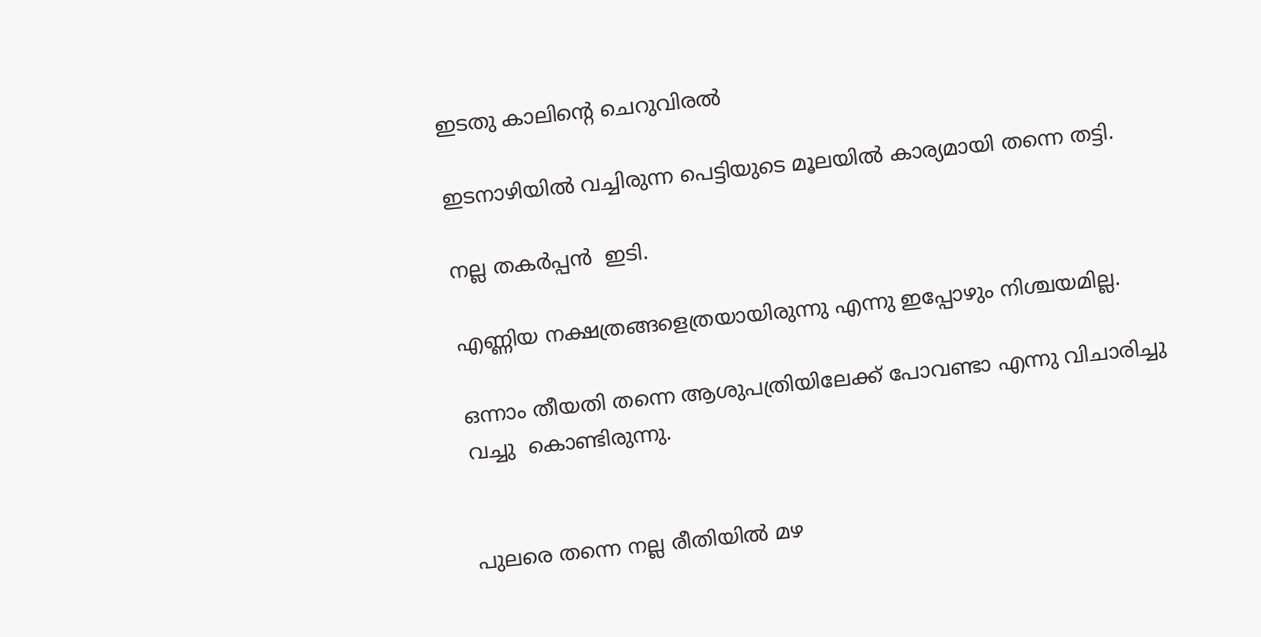ഇടതു കാലിന്റെ ചെറുവിരൽ

ഇടനാഴിയിൽ വച്ചിരുന്ന പെട്ടിയുടെ മൂലയിൽ കാര്യമായി തന്നെ തട്ടി.

നല്ല തകർപ്പൻ  ഇടി.

എണ്ണിയ നക്ഷത്രങ്ങളെത്രയായിരുന്നു എന്നു ഇപ്പോഴും നിശ്ചയമില്ല.

ഒന്നാം തീയതി തന്നെ ആശുപത്രിയിലേക്ക് പോവണ്ടാ എന്നു വിചാരിച്ചു വച്ചു  കൊണ്ടിരുന്നു.


പുലരെ തന്നെ നല്ല രീതിയിൽ മഴ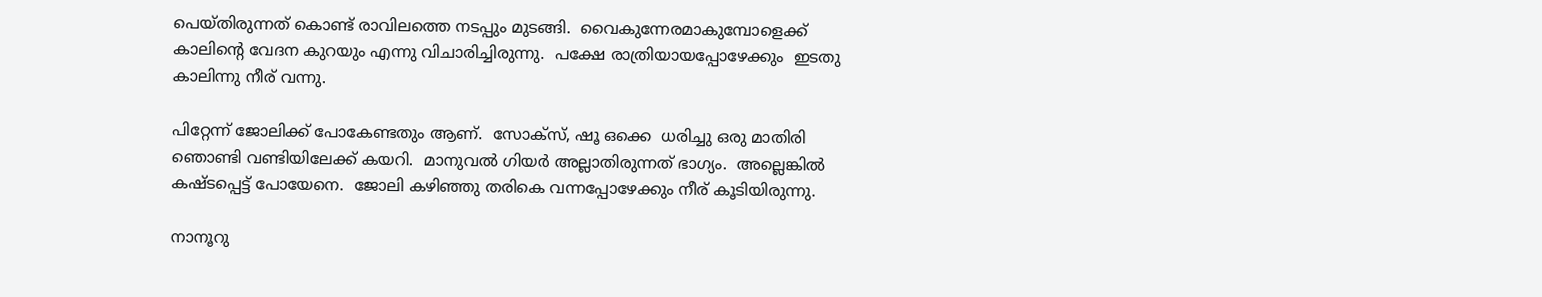പെയ്തിരുന്നത് കൊണ്ട് രാവിലത്തെ നടപ്പും മുടങ്ങി.  വൈകുന്നേരമാകുമ്പോളെക്ക്  കാലിന്റെ വേദന കുറയും എന്നു വിചാരിച്ചിരുന്നു.  പക്ഷേ രാത്രിയായപ്പോഴേക്കും  ഇടതു കാലിന്നു നീര് വന്നു.

പിറ്റേന്ന് ജോലിക്ക് പോകേണ്ടതും ആണ്.  സോക്സ്, ഷൂ ഒക്കെ  ധരിച്ചു ഒരു മാതിരി ഞൊണ്ടി വണ്ടിയിലേക്ക് കയറി.  മാനുവൽ ഗിയർ അല്ലാതിരുന്നത് ഭാഗ്യം.  അല്ലെങ്കിൽ കഷ്ടപ്പെട്ട് പോയേനെ.  ജോലി കഴിഞ്ഞു തരികെ വന്നപ്പോഴേക്കും നീര് കൂടിയിരുന്നു.

നാനൂറു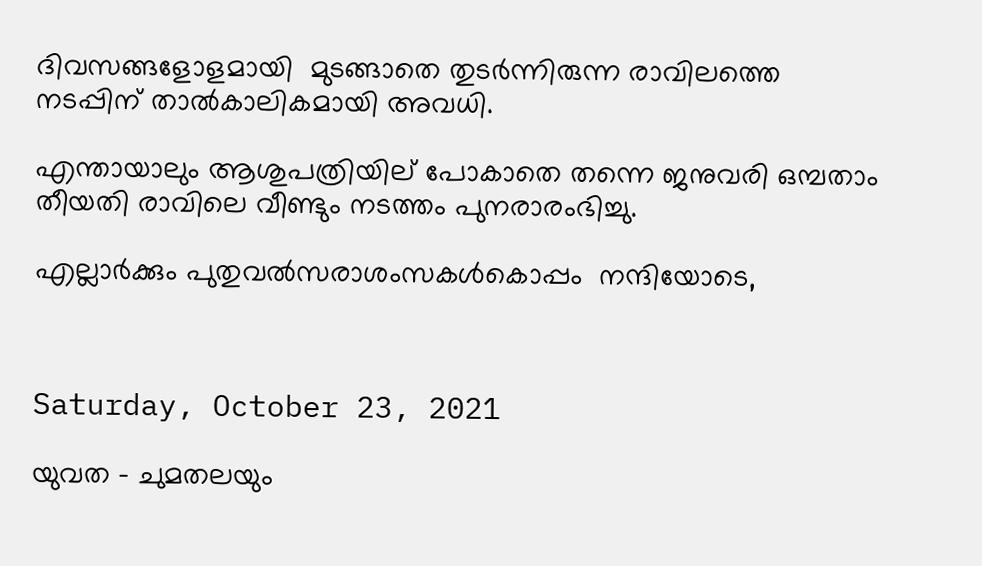ദിവസങ്ങളോളമായി  മുടങ്ങാതെ തുടർന്നിരുന്ന രാവിലത്തെ നടപ്പിന് താൽകാലികമായി അവധി.

എന്തായാലും ആശുപത്രിയില് പോകാതെ തന്നെ ജനുവരി ഒമ്പതാം തീയതി രാവിലെ വീണ്ടും നടത്തം പുനരാരംഭിച്ചു.

എല്ലാർക്കും പുതുവൽസരാശംസകൾകൊപ്പം  നന്ദിയോടെ,



Saturday, October 23, 2021

യുവത - ചുമതലയും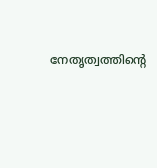നേതൃത്വത്തിന്റെ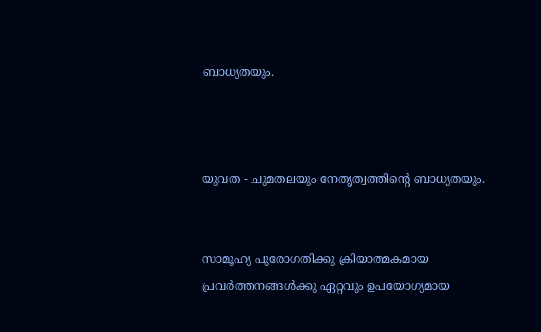ബാധ്യതയും.



യുവത - ചുമതലയും നേതൃത്വത്തിന്റെ ബാധ്യതയും.


സാമൂഹ്യ പുരോഗതിക്കു ക്രിയാത്മകമായ പ്രവർത്തനങ്ങൾക്കു ഏറ്റവും ഉപയോഗ്യമായ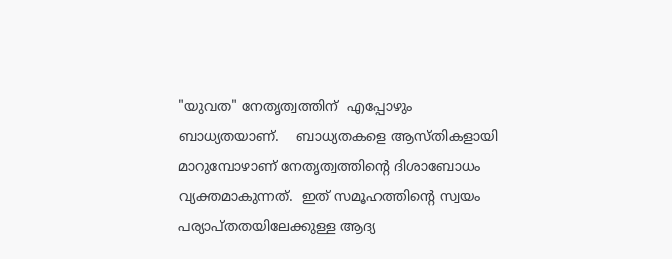"യുവത" നേതൃത്വത്തിന്  എപ്പോഴും ബാധ്യതയാണ്.    ബാധ്യതകളെ ആസ്തികളായി മാറുമ്പോഴാണ് നേതൃത്വത്തിന്റെ ദിശാബോധം വ്യക്തമാകുന്നത്.  ഇത് സമൂഹത്തിന്റെ സ്വയം പര്യാപ്തതയിലേക്കുള്ള ആദ്യ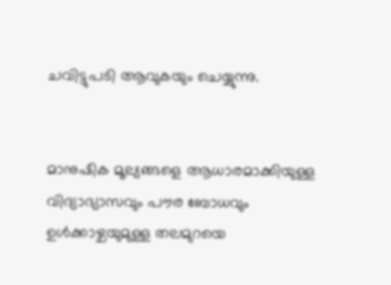ചവിട്ടുപടി ആവുകയും ചെയ്യുന്നു.


മാനുഷിക മൂല്യങ്ങളെ ആധാരമാക്കിയുള്ള വിദ്യാഭ്യാസവും പൗര ബോധവും ഉൾക്കാഴ്ചയുമുള്ള തലമുറയെ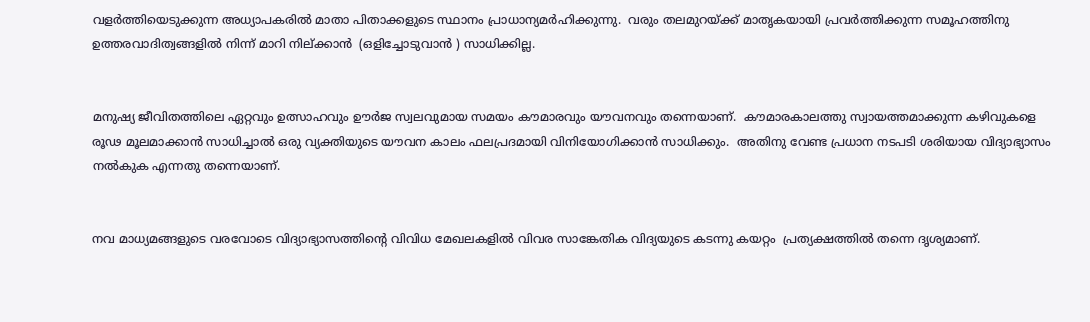വളർത്തിയെടുക്കുന്ന അധ്യാപകരിൽ മാതാ പിതാക്കളുടെ സ്ഥാനം പ്രാധാന്യമർഹിക്കുന്നു.  വരും തലമുറയ്ക്ക് മാതൃകയായി പ്രവർത്തിക്കുന്ന സമൂഹത്തിനു ഉത്തരവാദിത്വങ്ങളിൽ നിന്ന് മാറി നില്ക്കാൻ  (ഒളിച്ചോടുവാൻ ) സാധിക്കില്ല.


മനുഷ്യ ജീവിതത്തിലെ ഏറ്റവും ഉത്സാഹവും ഊർജ സ്വലവുമായ സമയം കൗമാരവും യൗവനവും തന്നെയാണ്.  കൗമാരകാലത്തു സ്വായത്തമാക്കുന്ന കഴിവുകളെ രൂഢ മൂലമാക്കാൻ സാധിച്ചാൽ ഒരു വ്യക്തിയുടെ യൗവന കാലം ഫലപ്രദമായി വിനിയോഗിക്കാൻ സാധിക്കും.  അതിനു വേണ്ട പ്രധാന നടപടി ശരിയായ വിദ്യാഭ്യാസം നൽകുക എന്നതു തന്നെയാണ്.


നവ മാധ്യമങ്ങളുടെ വരവോടെ വിദ്യാഭ്യാസത്തിന്റെ വിവിധ മേഖലകളിൽ വിവര സാങ്കേതിക വിദ്യയുടെ കടന്നു കയറ്റം  പ്രത്യക്ഷത്തിൽ തന്നെ ദൃശ്യമാണ്.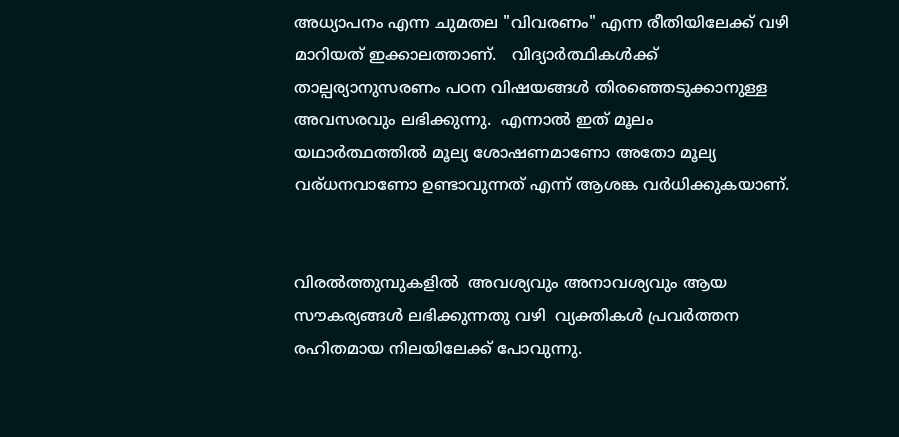അധ്യാപനം എന്ന ചുമതല "വിവരണം" എന്ന രീതിയിലേക്ക് വഴി മാറിയത് ഇക്കാലത്താണ്.   വിദ്യാർത്ഥികൾക്ക് താല്പര്യാനുസരണം പഠന വിഷയങ്ങൾ തിരഞ്ഞെടുക്കാനുള്ള അവസരവും ലഭിക്കുന്നു.  എന്നാൽ ഇത് മൂലം യഥാർത്ഥത്തിൽ മൂല്യ ശോഷണമാണോ അതോ മൂല്യ വര്ധനവാണോ ഉണ്ടാവുന്നത് എന്ന് ആശങ്ക വർധിക്കുകയാണ്.


വിരൽത്തുമ്പുകളിൽ  അവശ്യവും അനാവശ്യവും ആയ സൗകര്യങ്ങൾ ലഭിക്കുന്നതു വഴി  വ്യക്തികൾ പ്രവർത്തന രഹിതമായ നിലയിലേക്ക് പോവുന്നു.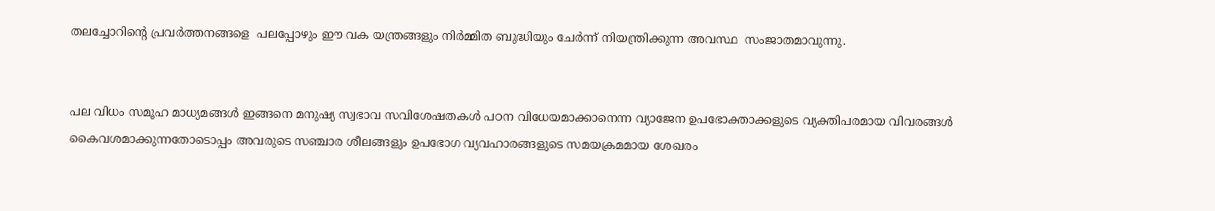തലച്ചോറിന്റെ പ്രവർത്തനങ്ങളെ  പലപ്പോഴും ഈ വക യന്ത്രങ്ങളും നിർമ്മിത ബുദ്ധിയും ചേർന്ന് നിയന്ത്രിക്കുന്ന അവസ്ഥ  സംജാതമാവുന്നു.


പല വിധം സമൂഹ മാധ്യമങ്ങൾ ഇങ്ങനെ മനുഷ്യ സ്വഭാവ സവിശേഷതകൾ പഠന വിധേയമാക്കാനെന്ന വ്യാജേന ഉപഭോക്താക്കളുടെ വ്യക്തിപരമായ വിവരങ്ങൾ കൈവശമാക്കുന്നതോടൊപ്പം അവരുടെ സഞ്ചാര ശീലങ്ങളും ഉപഭോഗ വ്യവഹാരങ്ങളുടെ സമയക്രമമായ ശേഖരം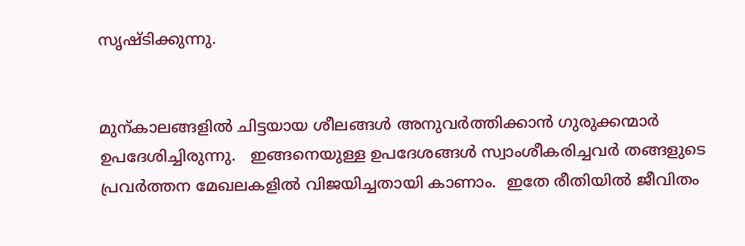സൃഷ്ടിക്കുന്നു.


മുന്കാലങ്ങളിൽ ചിട്ടയായ ശീലങ്ങൾ അനുവർത്തിക്കാൻ ഗുരുക്കന്മാർ ഉപദേശിച്ചിരുന്നു.   ഇങ്ങനെയുള്ള ഉപദേശങ്ങൾ സ്വാംശീകരിച്ചവർ തങ്ങളുടെ പ്രവർത്തന മേഖലകളിൽ വിജയിച്ചതായി കാണാം.  ഇതേ രീതിയിൽ ജീവിതം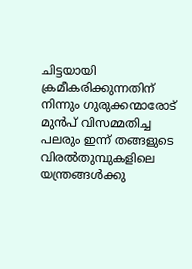ചിട്ടയായി ക്രമീകരിക്കുന്നതിന് നിന്നും ഗുരുക്കന്മാരോട് മുൻപ് വിസമ്മതിച്ച പലരും ഇന്ന് തങ്ങളുടെ വിരൽതുമ്പുകളിലെ യന്ത്രങ്ങൾക്കു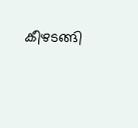കീഴടങ്ങി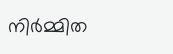നിർമ്മിത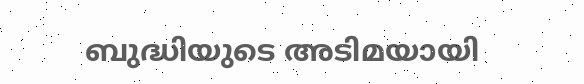ബുദ്ധിയുടെ അടിമയായി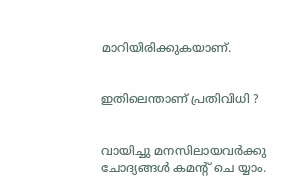മാറിയിരിക്കുകയാണ്.


ഇതിലെന്താണ് പ്രതിവിധി ?


വായിച്ചു മനസിലായവർക്കു ചോദ്യങ്ങൾ കമന്റ് ചെ യ്യാം.